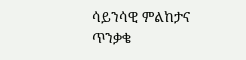ሳይንሳዊ ምልከታና ጥንቃቄ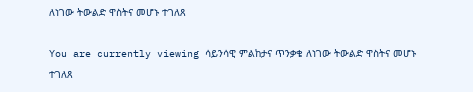ለነገው ትውልድ ዋስትና መሆኑ ተገለጸ

You are currently viewing ሳይንሳዊ ምልከታና ጥንቃቄ ለነገው ትውልድ ዋስትና መሆኑ ተገለጸ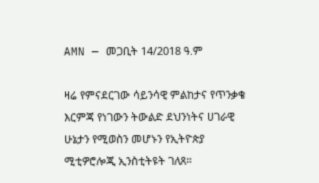AMN — መጋቢት 14/2018 ዓ.ም

ዛሬ የምናደርገው ሳይንሳዊ ምልከታና የጥንቃቄ እርምጃ የነገውን ትውልድ ደህንነትና ሀገራዊ ሁኔታን የሚወስን መሆኑን የኢትዮጵያ ሚቲዎሮሎጂ ኢንስቲትዩት ገለጸ።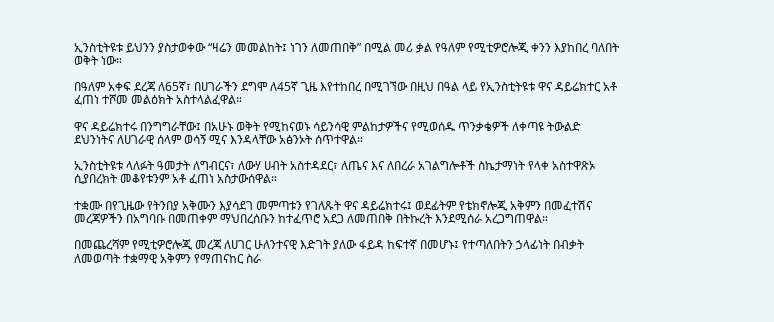ኢንስቲትዩቱ ይህንን ያስታወቀው “ዛሬን መመልከት፤ ነገን ለመጠበቅ” በሚል መሪ ቃል የዓለም የሚቲዎሮሎጂ ቀንን እያከበረ ባለበት ወቅት ነው።

በዓለም አቀፍ ደረጃ ለ65ኛ፣ በሀገራችን ደግሞ ለ45ኛ ጊዜ እየተከበረ በሚገኘው በዚህ በዓል ላይ የኢንስቲትዩቱ ዋና ዳይሬክተር አቶ ፈጠነ ተሾመ መልዕክት አስተላልፈዋል።

ዋና ዳይሬክተሩ በንግግራቸው፤ በአሁኑ ወቅት የሚከናወኑ ሳይንሳዊ ምልከታዎችና የሚወሰዱ ጥንቃቄዎች ለቀጣዩ ትውልድ ደህንነትና ለሀገራዊ ሰላም ወሳኝ ሚና እንዳላቸው አፅንኦት ሰጥተዋል።

ኢንስቲትዩቱ ላለፉት ዓመታት ለግብርና፣ ለውሃ ሀብት አስተዳደር፣ ለጤና እና ለበረራ አገልግሎቶች ስኬታማነት የላቀ አስተዋጽኦ ሲያበረክት መቆየቱንም አቶ ፈጠነ አስታውሰዋል።

ተቋሙ በየጊዜው የትንበያ አቅሙን እያሳደገ መምጣቱን የገለጹት ዋና ዳይሬክተሩ፤ ወደፊትም የቴክኖሎጂ አቅምን በመፈተሽና መረጃዎችን በአግባቡ በመጠቀም ማህበረሰቡን ከተፈጥሮ አደጋ ለመጠበቅ በትኩረት እንደሚሰራ አረጋግጠዋል።

በመጨረሻም የሚቲዎሮሎጂ መረጃ ለሀገር ሁለንተናዊ እድገት ያለው ፋይዳ ከፍተኛ በመሆኑ፤ የተጣለበትን ኃላፊነት በብቃት ለመወጣት ተቋማዊ አቅምን የማጠናከር ስራ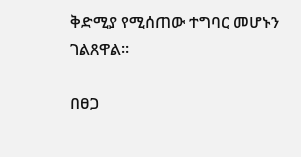ቅድሚያ የሚሰጠው ተግባር መሆኑን ገልጸዋል።

በፀጋ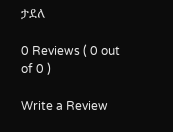ታደለ

0 Reviews ( 0 out of 0 )

Write a Review